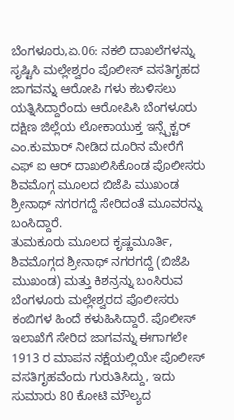ಬೆಂಗಳೂರು,ಏ.06: ನಕಲಿ ದಾಖಲೆಗಳನ್ನು ಸೃಷ್ಟಿಸಿ ಮಲ್ಲೇಶ್ವರಂ ಪೊಲೀಸ್ ವಸತಿಗೃಹದ ಜಾಗವನ್ನು ಆರೋಪಿ ಗಳು ಕಬಳಿಸಲು ಯತ್ನಿಸಿದ್ದಾರೆಂದು ಆರೋಪಿಸಿ ಬೆಂಗಳೂರು ದಕ್ಷಿಣ ಜಿಲ್ಲೆಯ ಲೋಕಾಯುಕ್ತ ಇನ್ಸ್ಪೆಕ್ಟರ್ ಎಂ.ಕುಮಾರ್ ನೀಡಿದ ದೂರಿನ ಮೇರೆಗೆ ಎಫ್ ಐ ಆರ್ ದಾಖಲಿಸಿಕೊಂಡ ಪೊಲೀಸರು ಶಿವಮೊಗ್ಗ ಮೂಲದ ಬಿಜೆಪಿ ಮುಖಂಡ ಶ್ರೀನಾಥ್ ನಗರಗದ್ದೆ ಸೇರಿದಂತೆ ಮೂವರನ್ನು ಬಂಸಿದ್ದಾರೆ.
ತುಮಕೂರು ಮೂಲದ ಕೃಷ್ಣಮೂರ್ತಿ, ಶಿವಮೊಗ್ಗದ ಶ್ರೀನಾಥ್ ನಗರಗದ್ದೆ (ಬಿಜೆಪಿ ಮುಖಂಡ) ಮತ್ತು ಕಿಶನ್ರನ್ನು ಬಂಸಿರುವ ಬೆಂಗಳೂರು ಮಲ್ಲೇಶ್ವರದ ಪೊಲೀಸರು ಕಂಬಿಗಳ ಹಿಂದೆ ಕಳುಹಿಸಿದ್ದಾರೆ. ಪೊಲೀಸ್ ಇಲಾಖೆಗೆ ಸೇರಿದ ಜಾಗವನ್ನು ಈಗಾಗಲೇ 1913 ರ ಮಾಪನ ನಕ್ಷೆಯಲ್ಲಿಯೇ ಪೊಲೀಸ್ ವಸತಿಗೃಹವೆಂದು ಗುರುತಿಸಿದ್ದು, ಇದು ಸುಮಾರು 80 ಕೋಟಿ ಮೌಲ್ಯದ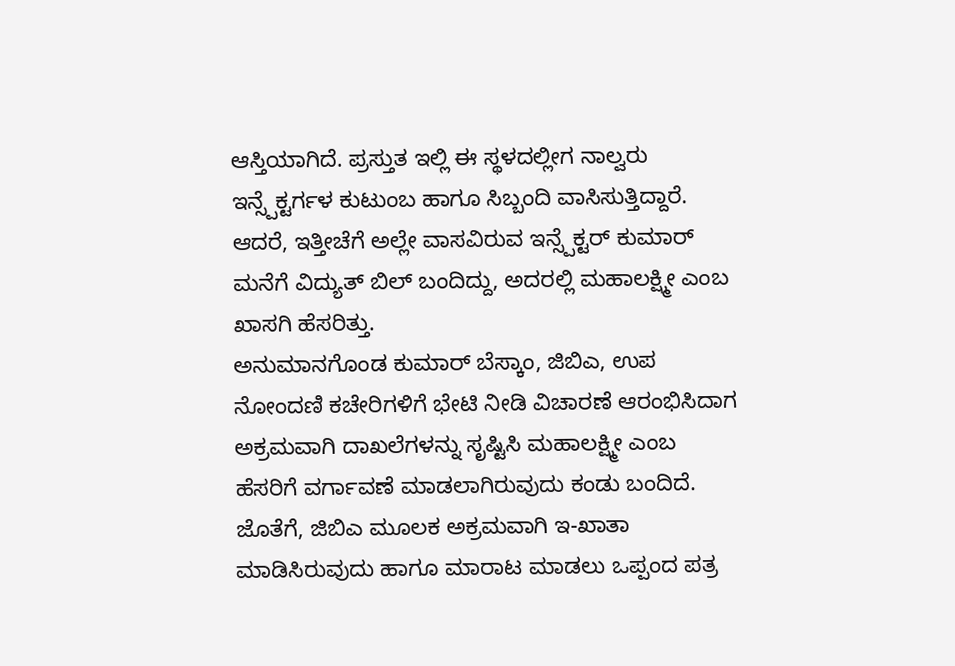ಆಸ್ತಿಯಾಗಿದೆ. ಪ್ರಸ್ತುತ ಇಲ್ಲಿ ಈ ಸ್ಥಳದಲ್ಲೀಗ ನಾಲ್ವರು ಇನ್ಸ್ಪೆಕ್ಟರ್ಗಳ ಕುಟುಂಬ ಹಾಗೂ ಸಿಬ್ಬಂದಿ ವಾಸಿಸುತ್ತಿದ್ದಾರೆ. ಆದರೆ, ಇತ್ತೀಚೆಗೆ ಅಲ್ಲೇ ವಾಸವಿರುವ ಇನ್ಸ್ಪೆಕ್ಟರ್ ಕುಮಾರ್ ಮನೆಗೆ ವಿದ್ಯುತ್ ಬಿಲ್ ಬಂದಿದ್ದು, ಅದರಲ್ಲಿ ಮಹಾಲಕ್ಷ್ಮೀ ಎಂಬ ಖಾಸಗಿ ಹೆಸರಿತ್ತು.
ಅನುಮಾನಗೊಂಡ ಕುಮಾರ್ ಬೆಸ್ಕಾಂ, ಜಿಬಿಎ, ಉಪ ನೋಂದಣಿ ಕಚೇರಿಗಳಿಗೆ ಭೇಟಿ ನೀಡಿ ವಿಚಾರಣೆ ಆರಂಭಿಸಿದಾಗ ಅಕ್ರಮವಾಗಿ ದಾಖಲೆಗಳನ್ನು ಸೃಷ್ಟಿಸಿ ಮಹಾಲಕ್ಷ್ಮೀ ಎಂಬ ಹೆಸರಿಗೆ ವರ್ಗಾವಣೆ ಮಾಡಲಾಗಿರುವುದು ಕಂಡು ಬಂದಿದೆ. ಜೊತೆಗೆ, ಜಿಬಿಎ ಮೂಲಕ ಅಕ್ರಮವಾಗಿ ಇ-ಖಾತಾ ಮಾಡಿಸಿರುವುದು ಹಾಗೂ ಮಾರಾಟ ಮಾಡಲು ಒಪ್ಪಂದ ಪತ್ರ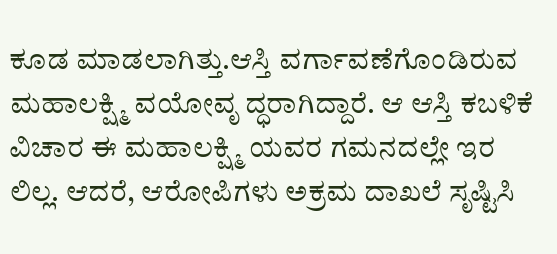ಕೂಡ ಮಾಡಲಾಗಿತ್ತು.ಆಸ್ತಿ ವರ್ಗಾವಣೆಗೊಂಡಿರುವ ಮಹಾಲಕ್ಷ್ಮಿ ವಯೋವೃ ದ್ಧರಾಗಿದ್ದಾರೆ. ಆ ಆಸ್ತಿ ಕಬಳಿಕೆ ವಿಚಾರ ಈ ಮಹಾಲಕ್ಷ್ಮಿ ಯವರ ಗಮನದಲ್ಲೇ ಇರ ಲಿಲ್ಲ. ಆದರೆ, ಆರೋಪಿಗಳು ಅಕ್ರಮ ದಾಖಲೆ ಸೃಷ್ಟಿಸಿ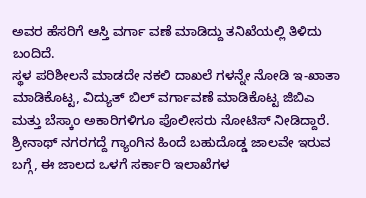ಅವರ ಹೆಸರಿಗೆ ಆಸ್ತಿ ವರ್ಗಾ ವಣೆ ಮಾಡಿದ್ದು ತನಿಖೆಯಲ್ಲಿ ತಿಳಿದು ಬಂದಿದೆ.
ಸ್ಥಳ ಪರಿಶೀಲನೆ ಮಾಡದೇ ನಕಲಿ ದಾಖಲೆ ಗಳನ್ನೇ ನೋಡಿ ಇ-ಖಾತಾ ಮಾಡಿಕೊಟ್ಟ, ವಿದ್ಯುತ್ ಬಿಲ್ ವರ್ಗಾವಣೆ ಮಾಡಿಕೊಟ್ಟ ಜಿಬಿಎ ಮತ್ತು ಬೆಸ್ಕಾಂ ಅಕಾರಿಗಳಿಗೂ ಪೊಲೀಸರು ನೋಟಿಸ್ ನೀಡಿದ್ದಾರೆ. ಶ್ರೀನಾಥ್ ನಗರಗದ್ದೆ ಗ್ಯಾಂಗಿನ ಹಿಂದೆ ಬಹುದೊಡ್ಡ ಜಾಲವೇ ಇರುವ ಬಗ್ಗೆ, ಈ ಜಾಲದ ಒಳಗೆ ಸರ್ಕಾರಿ ಇಲಾಖೆಗಳ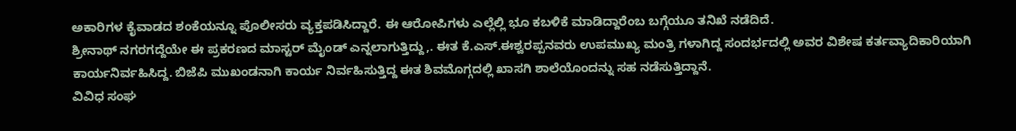ಅಕಾರಿಗಳ ಕೈವಾಡದ ಶಂಕೆಯನ್ನೂ ಪೊಲೀಸರು ವ್ಯಕ್ತಪಡಿಸಿದ್ದಾರೆ. ಈ ಆರೋಪಿಗಳು ಎಲ್ಲೆಲ್ಲಿ ಭೂ ಕಬಳಿಕೆ ಮಾಡಿದ್ದಾರೆಂಬ ಬಗ್ಗೆಯೂ ತನಿಖೆ ನಡೆದಿದೆ.
ಶ್ರೀನಾಥ್ ನಗರಗದ್ದೆಯೇ ಈ ಪ್ರಕರಣದ ಮಾಸ್ಟರ್ ಮೈಂಡ್ ಎನ್ನಲಾಗುತ್ತಿದ್ದು,. ಈತ ಕೆ.ಎಸ್.ಈಶ್ವರಪ್ಪನವರು ಉಪಮುಖ್ಯ ಮಂತ್ರಿ ಗಳಾಗಿದ್ದ ಸಂದರ್ಭದಲ್ಲಿ ಅವರ ವಿಶೇಷ ಕರ್ತವ್ಯಾದಿಕಾರಿಯಾಗಿ ಕಾರ್ಯನಿರ್ವಹಿಸಿದ್ದ. ಬಿಜೆಪಿ ಮುಖಂಡನಾಗಿ ಕಾರ್ಯ ನಿರ್ವಹಿಸುತ್ತಿದ್ದ ಈತ ಶಿವಮೊಗ್ಗದಲ್ಲಿ ಖಾಸಗಿ ಶಾಲೆಯೊಂದನ್ನು ಸಹ ನಡೆಸುತ್ತಿದ್ದಾನೆ.
ವಿವಿಧ ಸಂಘ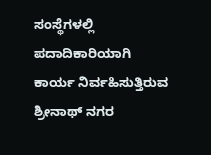ಸಂಸ್ಥೆಗಳಲ್ಲಿ ಪದಾದಿಕಾರಿಯಾಗಿ ಕಾರ್ಯ ನಿರ್ವಹಿಸುತ್ತಿರುವ ಶ್ರೀನಾಥ್ ನಗರ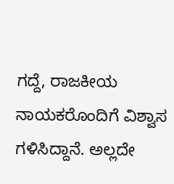ಗದ್ದೆ, ರಾಜಕೀಯ ನಾಯಕರೊಂದಿಗೆ ವಿಶ್ವಾಸ ಗಳಿಸಿದ್ದಾನೆ. ಅಲ್ಲದೇ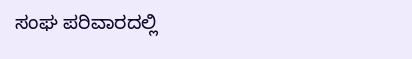ಸಂಘ ಪರಿವಾರದಲ್ಲಿ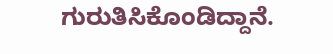ಗುರುತಿಸಿಕೊಂಡಿದ್ದಾನೆ.